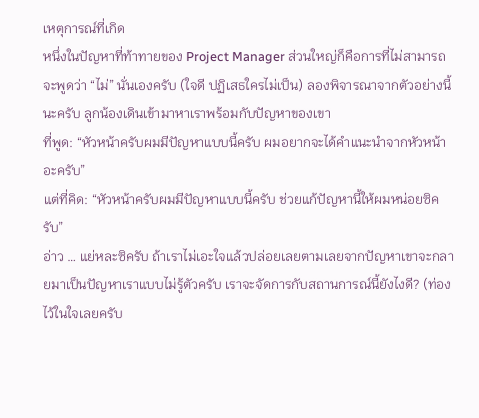เหตุการณ์ที่เกิด
หนึ่งในปัญหาที่ท้าทายของ Project Manager ส่วนใหญ่ก็คือการที่ไม่สามารถจะพูดว่า “ไม่” นั่นเองครับ (ใจดี ปฏิเสธใครไม่เป็น) ลองพิจารณาจากตัวอย่างนี้นะครับ ลูกน้องเดินเข้ามาหาเราพร้อมกับปัญหาของเขา
ที่พูด: “หัวหน้าครับผมมีปัญหาแบบนี้ครับ ผมอยากจะได้คำแนะนำจากหัวหน้าอะครับ”
แต่ที่คิด: “หัวหน้าครับผมมีปัญหาแบบนี้ครับ ช่วยแก้ปัญหานี้ให้ผมหน่อยซิครับ”
อ่าว … แย่หละซิครับ ถ้าเราไม่เอะใจแล้วปล่อยเลยตามเลยจากปัญหาเขาจะกลายมาเป็นปัญหาเราแบบไม่รู้ตัวครับ เราจะจัดการกับสถานการณ์นี้ยังไงดี? (ท่องไว้ในใจเลยครับ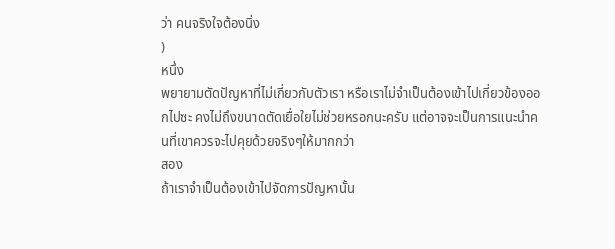ว่า คนจริงใจต้องนิ่ง
)
หนึ่ง
พยายามตัดปัญหาที่ไม่เกี่ยวกับตัวเรา หรือเราไม่จำเป็นต้องเข้าไปเกี่ยวข้องออกไปซะ คงไม่ถึงขนาดตัดเยื่อใยไม่ช่วยหรอกนะครับ แต่อาจจะเป็นการแนะนำคนที่เขาควรจะไปคุยด้วยจริงๆให้มากกว่า
สอง
ถ้าเราจำเป็นต้องเข้าไปจัดการปัญหานั้น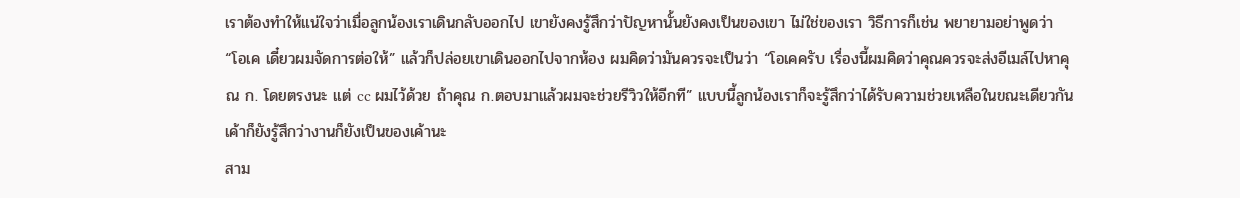เราต้องทำให้แน่ใจว่าเมื่อลูกน้องเราเดินกลับออกไป เขายังคงรู้สึกว่าปัญหานั้นยังคงเป็นของเขา ไม่ใช่ของเรา วิธีการก็เช่น พยายามอย่าพูดว่า “โอเค เดี๋ยวผมจัดการต่อให้” แล้วก็ปล่อยเขาเดินออกไปจากห้อง ผมคิดว่ามันควรจะเป็นว่า “โอเคครับ เรื่องนี้ผมคิดว่าคุณควรจะส่งอีเมล์ไปหาคุณ ก. โดยตรงนะ แต่ cc ผมไว้ด้วย ถ้าคุณ ก.ตอบมาแล้วผมจะช่วยรีวิวให้อีกที” แบบนี้ลูกน้องเราก็จะรู้สึกว่าได้รับความช่วยเหลือในขณะเดียวกัน เค้าก็ยังรู้สึกว่างานก็ยังเป็นของเค้านะ
สาม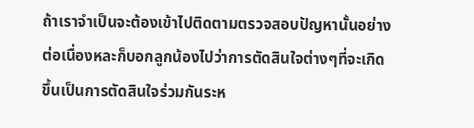ถ้าเราจำเป็นจะต้องเข้าไปติดตามตรวจสอบปัญหานั้นอย่างต่อเนื่องหละก็บอกลูกน้องไปว่าการตัดสินใจต่างๆที่จะเกิดขึ้นเป็นการตัดสินใจร่วมกันระห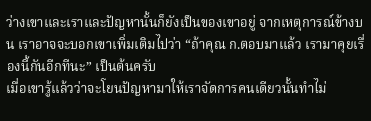ว่างเขาและเราและปัญหานั้นก็ยังเป็นของเขาอยู่ จากเหตุการณ์ข้างบน เราอาจจะบอกเขาเพิ่มเติมไปว่า “ถ้าคุณ ก.ตอบมาแล้ว เรามาคุยเรื่องนี้กันอีกทีนะ” เป็นต้นครับ
เมื่อเขารู้แล้วว่าจะโยนปัญหามาให้เราจัดการคนเดียวนั้นทำไม่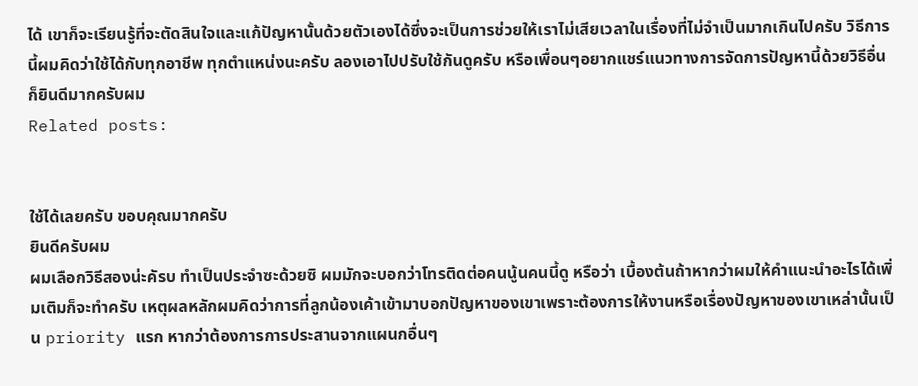ได้ เขาก็จะเรียนรู้ที่จะตัดสินใจและแก้ปัญหานั้นด้วยตัวเองได้ซึ่งจะเป็นการช่วยให้เราไม่เสียเวลาในเรื่องที่ไม่จำเป็นมากเกินไปครับ วิธีการนี้ผมคิดว่าใช้ได้กับทุกอาชีพ ทุกตำแหน่งนะครับ ลองเอาไปปรับใช้กันดูครับ หรือเพื่อนๆอยากแชร์แนวทางการจัดการปัญหานี้ด้วยวิธีอื่นก็ยินดีมากครับผม
Related posts:


ใช้ได้เลยครับ ขอบคุณมากครับ
ยินดีครับผม
ผมเลือกวิธีสองน่ะคัรบ ทำเป็นประจำซะด้วยซิ ผมมักจะบอกว่าโทรติดต่อคนนู้นคนนี้ดู หรือว่า เบื้องต้นถ้าหากว่าผมให้คำแนะนำอะไรได้เพิ่มเติมก็จะทำครับ เหตุผลหลักผมคิดว่าการที่ลูกน้องเค้าเข้ามาบอกปัญหาของเขาเพราะต้องการให้งานหรือเรื่องปัญหาของเขาเหล่านั้นเป็น priority แรก หากว่าต้องการการประสานจากแผนกอื่นๆ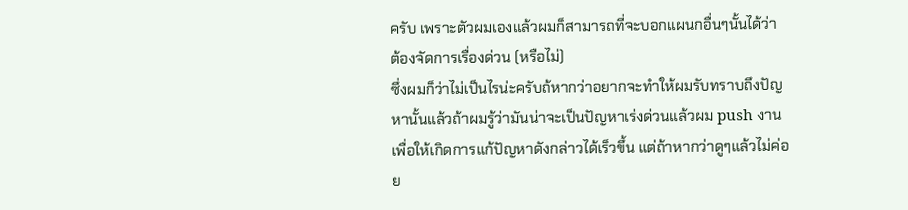ครับ เพราะตัวผมเองแล้วผมก็สามารถที่จะบอกแผนกอื่นๆนั้นได้ว่า ต้องจัดการเรื่องด่วน (หรือไม่)
ซึ่งผมก็ว่าไม่เป็นไรน่ะครับถ้หากว่าอยากจะทำให้ผมรับทราบถึงปัญหานั้นแล้วถ้าผมรู้ว่ามันน่าจะเป็นปัญหาเร่งด่วนแล้วผม push งานเพื่อให้เกิดการแก้ปัญหาดังกล่าวได้เร็วขึ้น แต่ถ้าหากว่าดูๆแล้วไม่ค่อย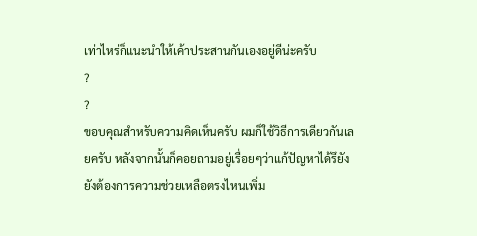เท่าไหร่ก็แนะนำให้เค้าประสานกันเองอยู่ดีน่ะครับ
?
?
ขอบคุณสำหรับความคิดเห็นครับ ผมก็ใช้วิธีการเดียวกันเลยครับ หลังจากนั้นก็คอยถามอยู่เรื่อยๆว่าแก้ปัญหาได้รึยัง ยังต้องการความช่วยเหลือตรงไหนเพิ่ม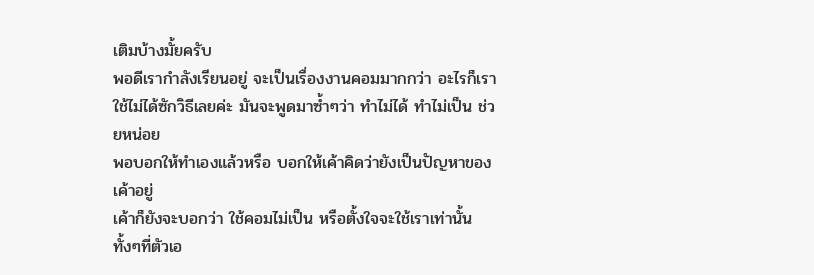เติมบ้างมั้ยครับ
พอดีเรากำลังเรียนอยู่ จะเป็นเรื่องงานคอมมากกว่า อะไรก็เรา
ใช้ไม่ได้ซักวิธีเลยค่ะ มันจะพูดมาซ้ำๆว่า ทำไม่ได้ ทำไม่เป็น ช่วยหน่อย
พอบอกให้ทำเองแล้วหรือ บอกให้เค้าคิดว่ายังเป็นปัญหาของเค้าอยู่
เค้าก็ยังจะบอกว่า ใช้คอมไม่เป็น หรือตั้งใจจะใช้เราเท่านั้น
ทั้งๆที่ตัวเอ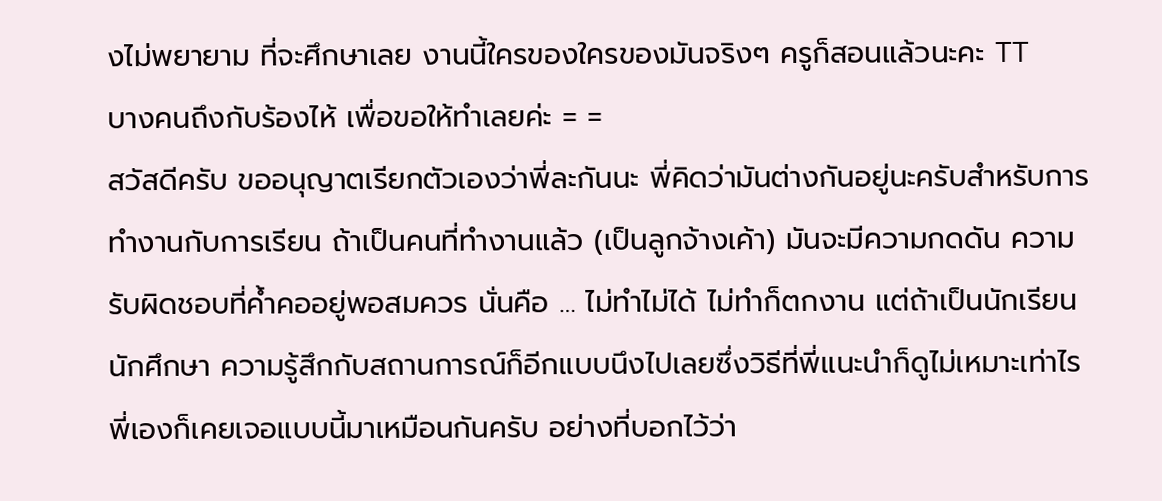งไม่พยายาม ที่จะศึกษาเลย งานนี้ใครของใครของมันจริงๆ ครูก็สอนแล้วนะคะ TT
บางคนถึงกับร้องไห้ เพื่อขอให้ทำเลยค่ะ = =
สวัสดีครับ ขออนุญาตเรียกตัวเองว่าพี่ละกันนะ พี่คิดว่ามันต่างกันอยู่นะครับสำหรับการทำงานกับการเรียน ถ้าเป็นคนที่ทำงานแล้ว (เป็นลูกจ้างเค้า) มันจะมีความกดดัน ความรับผิดชอบที่ค้ำคออยู่พอสมควร นั่นคือ … ไม่ทำไม่ได้ ไม่ทำก็ตกงาน แต่ถ้าเป็นนักเรียน นักศึกษา ความรู้สึกกับสถานการณ์ก็อีกแบบนึงไปเลยซึ่งวิธีที่พี่แนะนำก็ดูไม่เหมาะเท่าไร
พี่เองก็เคยเจอแบบนี้มาเหมือนกันครับ อย่างที่บอกไว้ว่า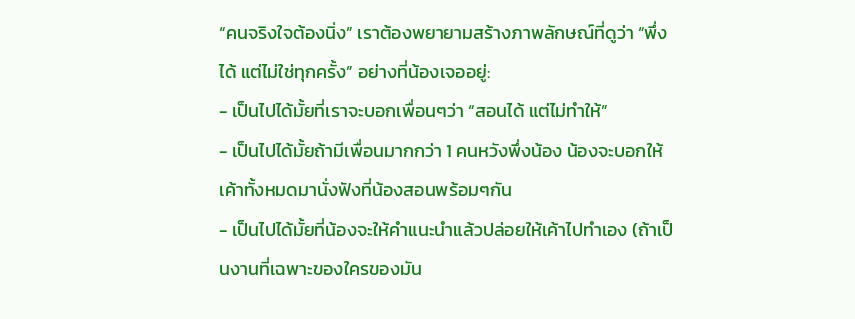“คนจริงใจต้องนิ่ง” เราต้องพยายามสร้างภาพลักษณ์ที่ดูว่า “พึ่งได้ แต่ไม่ใช่ทุกครั้ง” อย่างที่น้องเจออยู่:
- เป็นไปได้มั้ยที่เราจะบอกเพื่อนๆว่า “สอนได้ แต่ไม่ทำให้”
- เป็นไปได้มั้ยถ้ามีเพื่อนมากกว่า 1 คนหวังพึ่งน้อง น้องจะบอกให้เค้าทั้งหมดมานั่งฟังที่น้องสอนพร้อมๆกัน
- เป็นไปได้มั้ยที่น้องจะให้คำแนะนำแล้วปล่อยให้เค้าไปทำเอง (ถ้าเป็นงานที่เฉพาะของใครของมัน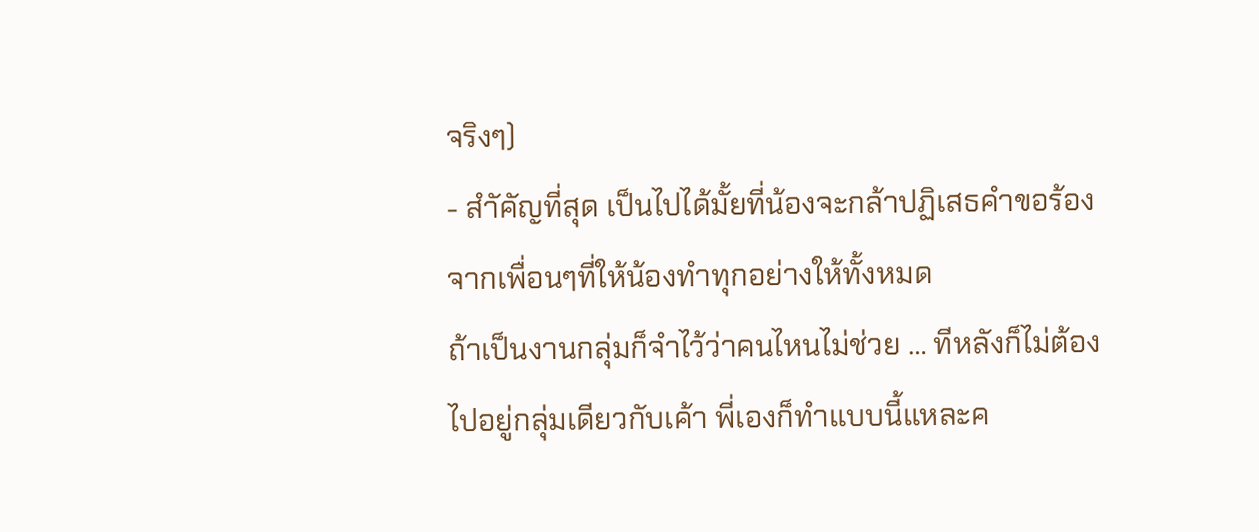จริงๆ)
- สำัคัญที่สุด เป็นไปได้มั้ยที่น้องจะกล้าปฏิเสธคำขอร้องจากเพื่อนๆที่ให้น้องทำทุกอย่างให้ทั้งหมด
ถ้าเป็นงานกลุ่มก็จำไว้ว่าคนไหนไม่ช่วย … ทีหลังก็ไม่ต้องไปอยู่กลุ่มเดียวกับเค้า พี่เองก็ทำแบบนี้แหละค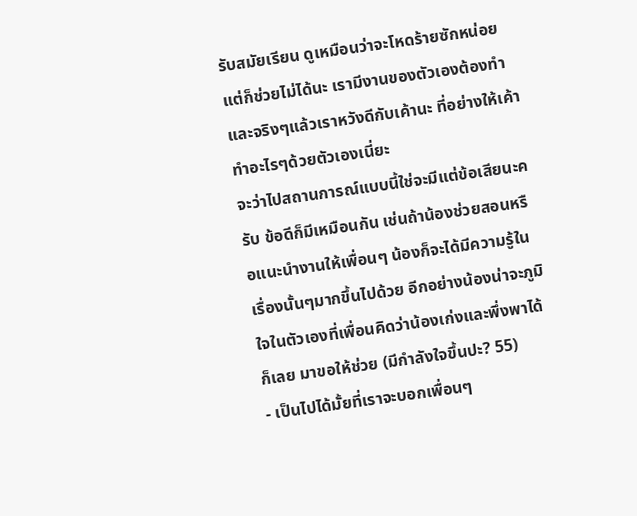รับสมัยเรียน ดูเหมือนว่าจะโหดร้ายซักหน่อย แต่ก็ช่วยไม่ได้นะ เรามีงานของตัวเองต้องทำ และจริงๆแล้วเราหวังดีกับเค้านะ ที่อย่างให้เค้าทำอะไรๆด้วยตัวเองเนี่ยะ
จะว่าไปสถานการณ์แบบนี้ใช่จะมีแต่ข้อเสียนะครับ ข้อดีก็มีเหมือนกัน เช่นถ้าน้องช่วยสอนหรือแนะนำงานให้เพื่อนๆ น้องก็จะได้มีความรู้ในเรื่องนั้นๆมากขึ้นไปด้วย อีกอย่างน้องน่าจะภูมิใจในตัวเองที่เพื่อนคิดว่าน้องเก่งและพึ่งพาได้ก็เลย มาขอให้ช่วย (มีกำลังใจขึ้นปะ? 55)
- เป็นไปได้มั้ยที่เราจะบอกเพื่อนๆ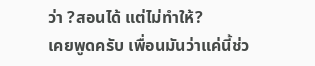ว่า ?สอนได้ แต่ไม่ทำให้?
เคยพูดครับ เพื่อนมันว่าแค่นี้ช่ว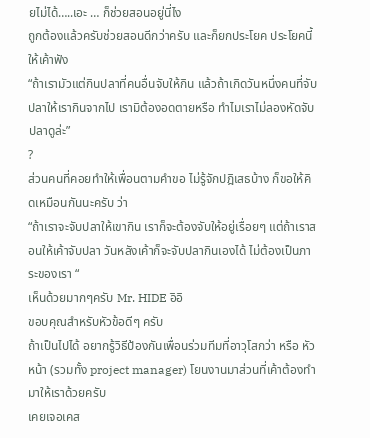ยไม่ได้…..เอะ … ก็ช่วยสอนอยู่นี่ไง
ถูกต้องแล้วครับช่วยสอนดีกว่าครับ และก็ยกประโยค ประโยคนี้ให้เค้าฟัง
“ถ้าเรามัวแต่กินปลาที่คนอื่นจับให้กิน แล้วถ้าเกิดวันหนึ่งคนที่จับปลาให้เรากินจากไป เรามิต้องอดตายหรือ ทำไมเราไม่ลองหัดจับปลาดูล่ะ”
?
ส่วนคนที่คอยทำให้เพื่อนตามคำขอ ไม่รู้จักปฎิเสธบ้าง ก็ขอให้คิดเหมือนกันนะครับ ว่า
“ถ้าเราจะจับปลาให้เขากิน เราก็จะต้องจับให้อยู่เรื่อยๆ แต่ถ้าเราสอนให้เค้าจับปลา วันหลังเค้าก็จะจับปลากินเองได้ ไม่ต้องเป็นภาระของเรา “
เห็นด้วยมากๆครับ Mr. HIDE อิอิ
ขอบคุณสำหรับหัวข้อดีๆ ครับ
ถ้าเป็นไปได้ อยากรู้วิธีป้องกันเพื่อนร่วมทีมที่อาวุโสกว่า หรือ หัวหน้า (รวมทั้ง project manager) โยนงานมาส่วนที่เค้าต้องทำมาให้เราด้วยครับ
เคยเจอเคส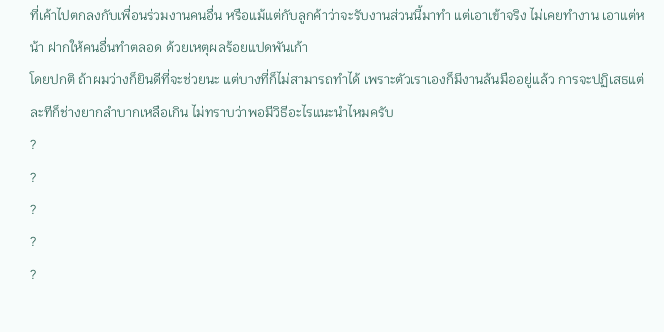ที่เค้าไปตกลงกับเพื่อนร่วมงานคนอื่น หรือแม้แต่กับลูกค้าว่าจะรับงานส่วนนี้มาทำ แต่เอาเข้าจริง ไม่เคยทำงาน เอาแต่หน้า ฝากให้คนอื่นทำตลอด ด้วยเหตุผลร้อยแปดพันเก้า
โดยปกติ ถ้าผมว่างก็ยินดีที่จะช่วยนะ แต่บางที่ก็ไม่สามารถทำได้ เพราะตัวเราเองก็มีงานล้นมืออยู่แล้ว การจะปฏิเสธแต่ละทีก็ช่างยากลำบากเหลือเกิน ไม่ทราบว่าพอมีวิธีอะไรแนะนำไหมครับ
?
?
?
?
?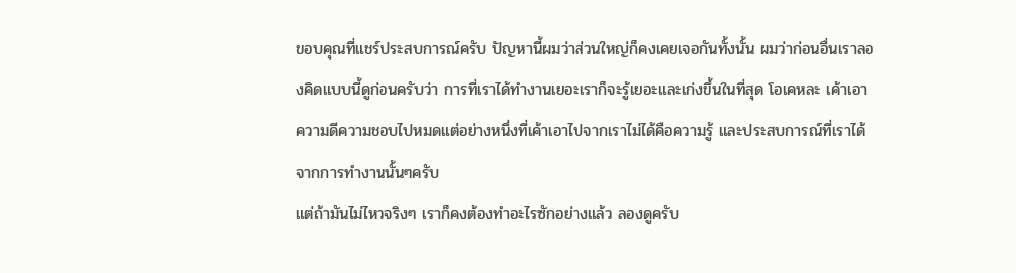ขอบคุณที่แชร์ประสบการณ์ครับ ปัญหานี้ผมว่าส่วนใหญ่ก็คงเคยเจอกันทั้งนั้น ผมว่าก่อนอื่นเราลองคิดแบบนี้ดูก่อนครับว่า การที่เราได้ทำงานเยอะเราก็จะรู้เยอะและเก่งขึ้นในที่สุด โอเคหละ เค้าเอาความดีความชอบไปหมดแต่อย่างหนึ่งที่เค้าเอาไปจากเราไม่ได้คือความรู้ และประสบการณ์ที่เราได้จากการทำงานนั้นๆครับ
แต่ถ้ามันไม่ไหวจริงๆ เราก็คงต้องทำอะไรซักอย่างแล้ว ลองดูครับ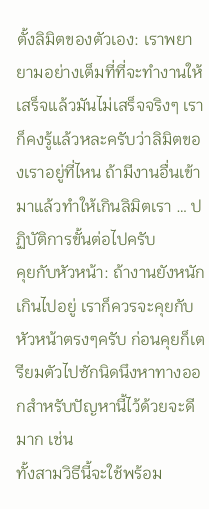ตั้งลิมิตของตัวเอง: เราพยายามอย่างเต็มที่ที่จะทำงานให้เสร็จแล้วมันไม่เสร็จจริงๆ เราก็คงรู้แล้วหละครับว่าลิมิตของเราอยู่ที่ไหน ถ้ามีงานอื่นเข้ามาแล้วทำให้เกินลิมิตเรา … ปฏิบัติการขั้นต่อไปครับ
คุยกับหัวหน้า: ถ้างานยังหนักเกินไปอยู่ เราก็ควรจะคุยกับหัวหน้าตรงๆครับ ก่อนคุยก็เตรียมตัวไปซักนิดนึงหาทางออกสำหรับปัญหานี้ไว้ด้วยจะดีมาก เช่น
ทั้งสามวิธีนี้จะใช้พร้อม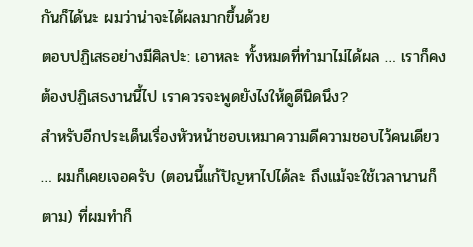กันก็ได้นะ ผมว่าน่าจะได้ผลมากขึ้นด้วย
ตอบปฏิเสธอย่างมีศิลปะ: เอาหละ ทั้งหมดที่ทำมาไม่ได้ผล … เราก็คงต้องปฏิเสธงานนี้ไป เราควรจะพูดยังไงให้ดูดีนิดนึง?
สำหรับอีกประเด็นเรื่องหัวหน้าชอบเหมาความดีความชอบไว้คนเดียว … ผมก็เคยเจอครับ (ตอนนี้แก้ปัญหาไปได้ละ ถึงแม้จะใช้เวลานานก็ตาม) ที่ผมทำก็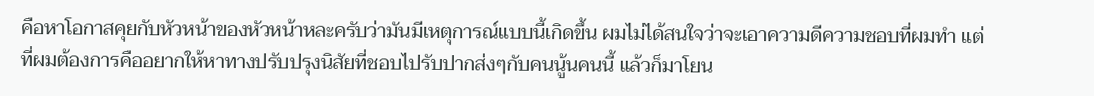คือหาโอกาสคุยกับหัวหน้าของหัวหน้าหละครับว่ามันมีเหตุการณ์แบบนี้เกิดขึ้น ผมไม่ได้สนใจว่าจะเอาความดีความชอบที่ผมทำ แต่ที่ผมต้องการคืออยากให้หาทางปรับปรุงนิสัยที่ชอบไปรับปากส่งๆกับคนนู้นคนนี้ แล้วก็มาโยน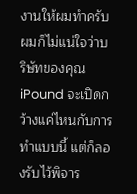งานให้ผมทำครับ
ผมก็ไม่แน่ใจว่าบริษัทของคุณ iPound จะเปิดกว้างแค่ไหนกับการทำแบบนี้ แต่ก็ลองรับไว้พิจาร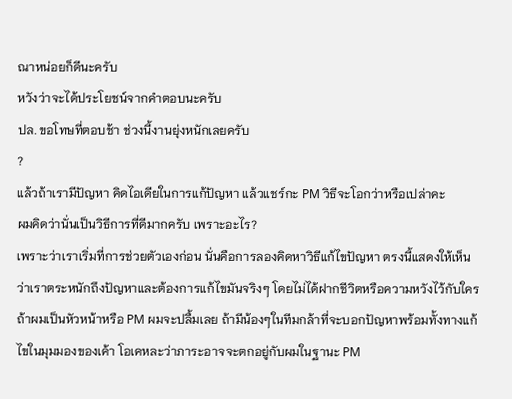ณาหน่อยก็ดีนะครับ
หวังว่าจะได้ประโยชน์จากคำตอบนะครับ
ปล. ขอโทษที่ตอบช้า ช่วงนี้งานยุ่งหนักเลยครับ
?
แล้วถ้าเรามีปัญหา คิดไอเดียในการแก้ปัญหา แล้วแชร์กะ PM วิธีจะโอกว่าหรือเปล่าคะ
ผมคิดว่านั่นเป็นวิธีการที่ดีมากครับ เพราะอะไร?
เพราะว่าเราเริ่มที่การช่วยตัวเองก่อน นั่นคือการลองคิดหาวิธีแก้ไขปัญหา ตรงนี้แสดงให้เห็นว่าเราตระหนักถึงปัญหาและต้องการแก้ไขมันจริงๆ โดยไม่ได้ฝากชีวิตหรือความหวังไว้กับใคร
ถ้าผมเป็นหัวหน้าหรือ PM ผมจะปลื้มเลย ถ้ามีน้องๆในทีมกล้าที่จะบอกปัญหาพร้อมทั้งทางแก้ไขในมุมมองของเค้า โอเคหละว่าภาระอาจจะตกอยู่กับผมในฐานะ PM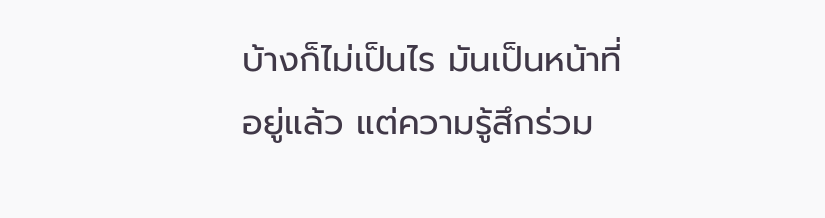บ้างก็ไม่เป็นไร มันเป็นหน้าที่อยู่แล้ว แต่ความรู้สึกร่วม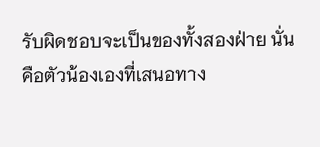รับผิดชอบจะเป็นของทั้งสองฝ่าย นั่นคือตัวน้องเองที่เสนอทาง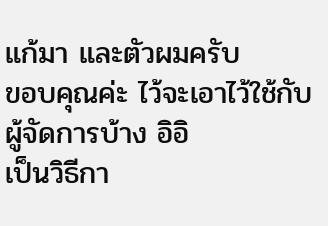แก้มา และตัวผมครับ
ขอบคุณค่ะ ไว้จะเอาไว้ใช้กับผู้จัดการบ้าง อิอิ
เป็นวิธีกา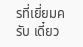รที่เยี่ยมครับ เดี๋ยว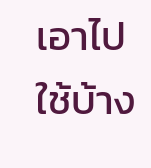เอาไปใช้บ้าง